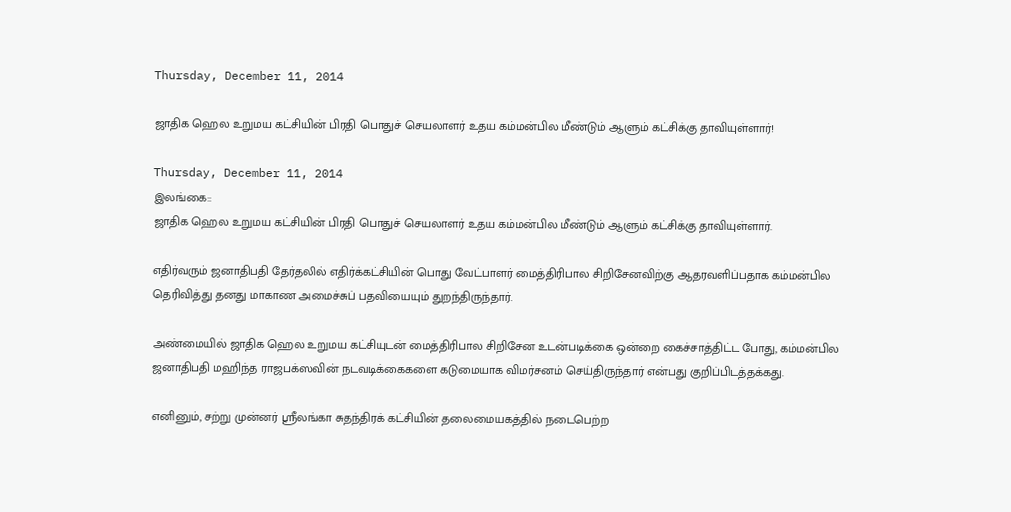Thursday, December 11, 2014

ஜாதிக ஹெல உறுமய கட்சியின் பிரதி பொதுச் செயலாளர் உதய கம்மன்பில மீண்டும் ஆளும் கட்சிக்கு தாவியுள்ளார்!

Thursday, December 11, 2014
இலங்கை::
ஜாதிக ஹெல உறுமய கட்சியின் பிரதி பொதுச் செயலாளர் உதய கம்மன்பில மீண்டும் ஆளும் கட்சிக்கு தாவியுள்ளார்.

எதிர்வரும் ஜனாதிபதி தேர்தலில் எதிர்க்கட்சியின் பொது வேட்பாளர் மைத்திரிபால சிறிசேனவிற்கு ஆதரவளிப்பதாக கம்மன்பில தெரிவித்து தனது மாகாண அமைச்சுப் பதவியையும் துறந்திருந்தார்.

அண்மையில் ஜாதிக ஹெல உறுமய கட்சியுடன் மைத்திரிபால சிறிசேன உடன்படிக்கை ஒன்றை கைச்சாத்திட்ட போது, கம்மன்பில ஜனாதிபதி மஹிந்த ராஜபக்ஸவின் நடவடிக்கைகளை கடுமையாக விமர்சனம் செய்திருந்தார் என்பது குறிப்பிடத்தக்கது.

எனினும், சற்று முன்னர் ஸ்ரீலங்கா சுதந்திரக் கட்சியின் தலைமையகத்தில் நடைபெற்ற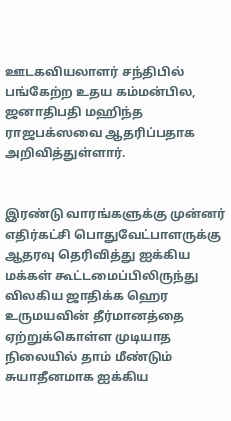ஊடகவியலாளர் சந்திபில் பங்கேற்ற உதய கம்மன்பில, ஜனாதிபதி மஹிந்த ராஜபக்ஸவை ஆதரிப்பதாக அறிவித்துள்ளார்.


இரண்டு வாரங்களுக்கு முன்னர் எதிர்கட்சி பொதுவேட்பாளருக்கு ஆதரவு தெரிவித்து ஐக்கிய மக்கள் கூட்டமைப்பிலிருந்து விலகிய ஜாதிக்க ஹெர உருமயவின் தீர்மானத்தை ஏற்றுக்கொள்ள முடியாத நிலையில் தாம் மீண்டும் சுயாதீனமாக ஐக்கிய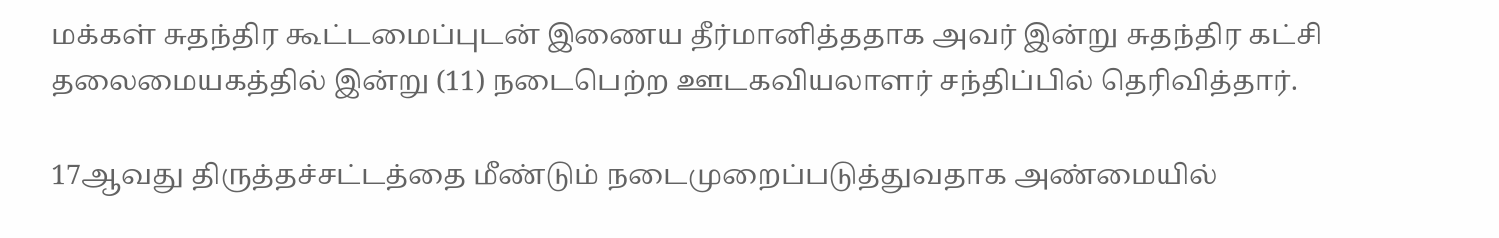மக்கள் சுதந்திர கூட்டமைப்புடன் இணைய தீர்மானித்ததாக அவர் இன்று சுதந்திர கட்சி தலைமையகத்தில் இன்று (11) நடைபெற்ற ஊடகவியலாளர் சந்திப்பில் தெரிவித்தார்.

17ஆவது திருத்தச்சட்டத்தை மீண்டும் நடைமுறைப்படுத்துவதாக அண்மையில்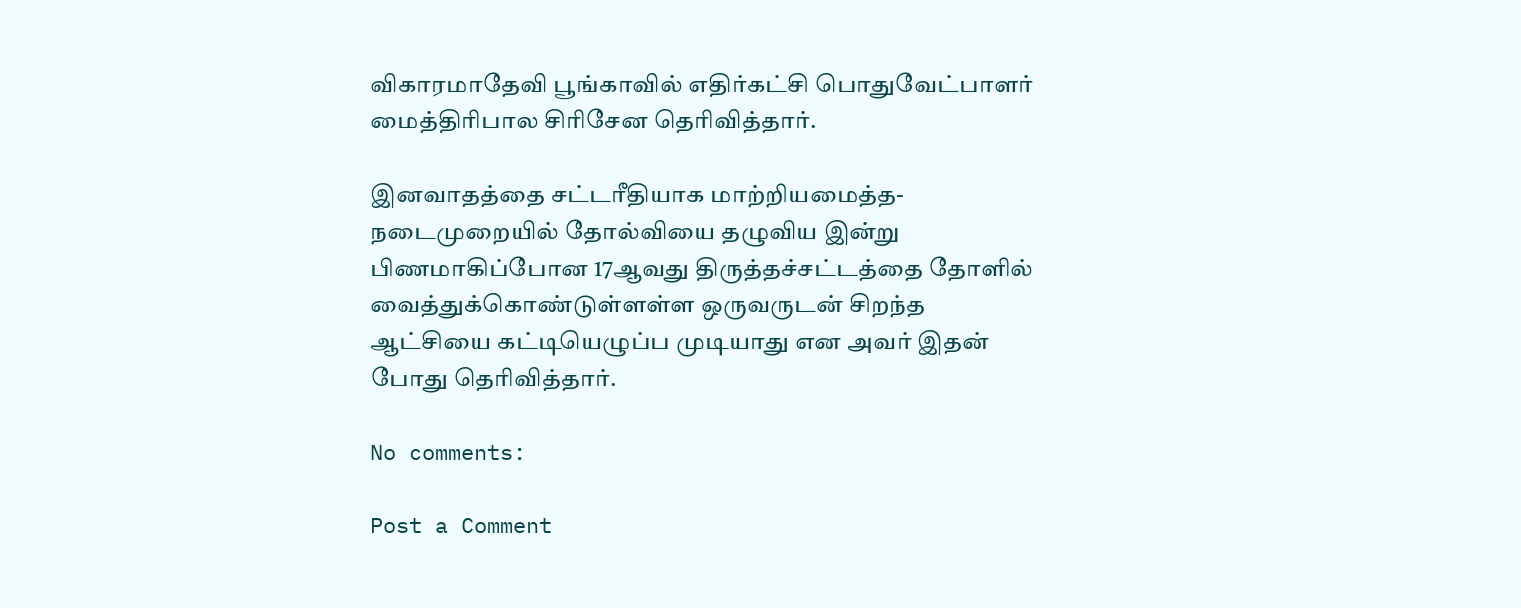விகாரமாதேவி பூங்காவில் எதிர்கட்சி பொதுவேட்பாளர் மைத்திரிபால சிரிசேன தெரிவித்தார்.

இனவாதத்தை சட்டரீதியாக மாற்றியமைத்த- நடைமுறையில் தோல்வியை தழுவிய இன்று பிணமாகிப்போன 17ஆவது திருத்தச்சட்டத்தை தோளில் வைத்துக்கொண்டுள்ளள்ள ஒருவருடன் சிறந்த ஆட்சியை கட்டியெழுப்ப முடியாது என அவர் இதன் போது தெரிவித்தார்.

No comments:

Post a Comment